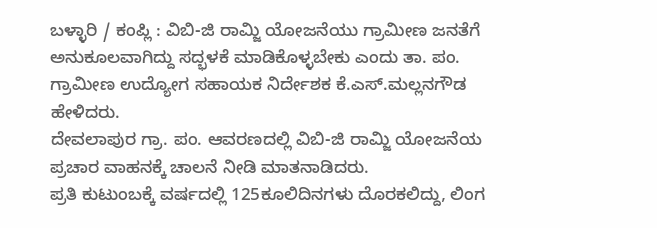ಬಳ್ಳಾರಿ / ಕಂಪ್ಲಿ : ವಿಬಿ-ಜಿ ರಾಮ್ಜಿ ಯೋಜನೆಯು ಗ್ರಾಮೀಣ ಜನತೆಗೆ ಅನುಕೂಲವಾಗಿದ್ದು ಸದ್ಭಳಕೆ ಮಾಡಿಕೊಳ್ಳಬೇಕು ಎಂದು ತಾ. ಪಂ. ಗ್ರಾಮೀಣ ಉದ್ಯೋಗ ಸಹಾಯಕ ನಿರ್ದೇಶಕ ಕೆ.ಎಸ್.ಮಲ್ಲನಗೌಡ ಹೇಳಿದರು.
ದೇವಲಾಪುರ ಗ್ರಾ. ಪಂ. ಆವರಣದಲ್ಲಿ ವಿಬಿ-ಜಿ ರಾಮ್ಜಿ ಯೋಜನೆಯ ಪ್ರಚಾರ ವಾಹನಕ್ಕೆ ಚಾಲನೆ ನೀಡಿ ಮಾತನಾಡಿದರು.
ಪ್ರತಿ ಕುಟುಂಬಕ್ಕೆ ವರ್ಷದಲ್ಲಿ 125ಕೂಲಿದಿನಗಳು ದೊರಕಲಿದ್ದು, ಲಿಂಗ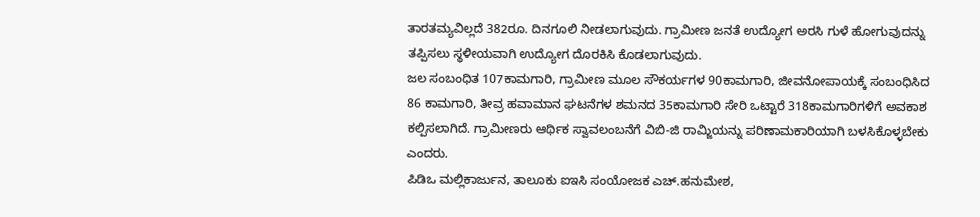ತಾರತಮ್ಯವಿಲ್ಲದೆ 382ರೂ. ದಿನಗೂಲಿ ನೀಡಲಾಗುವುದು. ಗ್ರಾಮೀಣ ಜನತೆ ಉದ್ಯೋಗ ಅರಸಿ ಗುಳೆ ಹೋಗುವುದನ್ನು ತಪ್ಪಿಸಲು ಸ್ಥಳೀಯವಾಗಿ ಉದ್ಯೋಗ ದೊರಕಿಸಿ ಕೊಡಲಾಗುವುದು.
ಜಲ ಸಂಬಂಧಿತ 107ಕಾಮಗಾರಿ, ಗ್ರಾಮೀಣ ಮೂಲ ಸೌಕರ್ಯಗಳ 90ಕಾಮಗಾರಿ, ಜೀವನೋಪಾಯಕ್ಕೆ ಸಂಬಂಧಿಸಿದ 86 ಕಾಮಗಾರಿ, ತೀವ್ರ ಹವಾಮಾನ ಘಟನೆಗಳ ಶಮನದ 35ಕಾಮಗಾರಿ ಸೇರಿ ಒಟ್ಟಾರೆ 318ಕಾಮಗಾರಿಗಳಿಗೆ ಅವಕಾಶ ಕಲ್ಪಿಸಲಾಗಿದೆ. ಗ್ರಾಮೀಣರು ಆರ್ಥಿಕ ಸ್ವಾವಲಂಬನೆಗೆ ವಿಬಿ-ಜಿ ರಾಮ್ಜಿಯನ್ನು ಪರಿಣಾಮಕಾರಿಯಾಗಿ ಬಳಸಿಕೊಳ್ಳಬೇಕು ಎಂದರು.
ಪಿಡಿಒ ಮಲ್ಲಿಕಾರ್ಜುನ, ತಾಲೂಕು ಐಇಸಿ ಸಂಯೋಜಕ ಎಚ್.ಹನುಮೇಶ,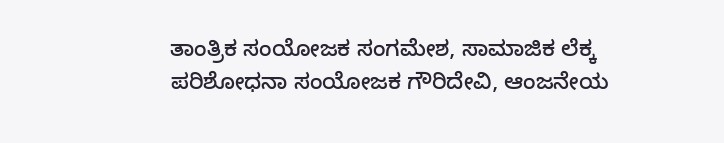ತಾಂತ್ರಿಕ ಸಂಯೋಜಕ ಸಂಗಮೇಶ, ಸಾಮಾಜಿಕ ಲೆಕ್ಕ ಪರಿಶೋಧನಾ ಸಂಯೋಜಕ ಗೌರಿದೇವಿ, ಆಂಜನೇಯ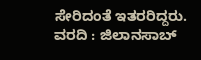ಸೇರಿದಂತೆ ಇತರರಿದ್ದರು.
ವರದಿ : ಜಿಲಾನಸಾಬ್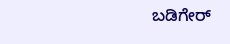ಬಡಿಗೇರ್